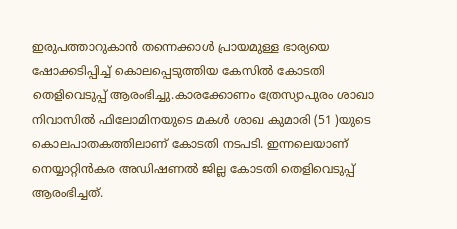ഇരുപത്താറുകാൻ തന്നെക്കാള്‍ പ്രായമുള്ള ഭാര്യയെ ഷോക്കടിപ്പിച്ച്‌ കൊലപ്പെടുത്തിയ കേസില്‍ കോടതി തെളിവെടുപ്പ് ആരംഭിച്ചു.കാരക്കോണം ത്രേസ്യാപുരം ശാഖാ നിവാസില്‍ ഫിലോമിനയുടെ മകള്‍ ശാഖ കുമാരി (51 )യുടെ കൊലപാതകത്തിലാണ് കോടതി നടപടി. ഇന്നലെയാണ് നെയ്യാറ്റിൻകര അഡിഷണല്‍ ജില്ല കോടതി തെളിവെടുപ്പ് ആരംഭിച്ചത്.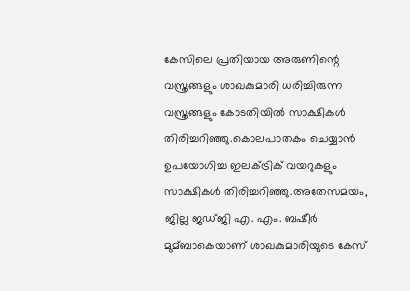കേസിലെ പ്രതിയായ അരുണിന്റെ വസ്ത്രങ്ങളും ശാഖകുമാരി ധരിച്ചിരുന്ന വസ്ത്രങ്ങളും കോടതിയില്‍ സാക്ഷികള്‍ തിരിച്ചറിഞ്ഞു.കൊലപാതകം ചെയ്യാൻ ഉപയോഗിച്ച ഇലക്‌ട്രിക് വയറുകളും സാക്ഷികള്‍ തിരിച്ചറിഞ്ഞു.അതേസമയം, ജില്ല ജഡ്ജി എ. എം. ബഷീർ മുമ്ബാകെയാണ് ശാഖകുമാരിയുടെ കേസ്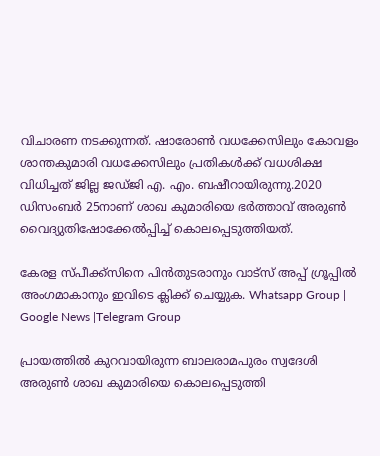വിചാരണ നടക്കുന്നത്. ഷാരോണ്‍ വധക്കേസിലും കോവളം ശാന്തകുമാരി വധക്കേസിലും പ്രതികള്‍ക്ക് വധശിക്ഷ വിധിച്ചത് ജില്ല ജഡ്ജി എ. എം. ബഷീറായിരുന്നു.2020 ഡിസംബർ 25നാണ് ശാഖ കുമാരിയെ ഭർത്താവ് അരുണ്‍ വൈദ്യുതിഷോക്കേല്‍പ്പിച്ച്‌ കൊലപ്പെടുത്തിയത്.

കേരള സ്പീക്ക്സിനെ പിൻതുടരാനും വാട്സ് അപ്പ് ഗ്രൂപ്പിൽ അംഗമാകാനും ഇവിടെ ക്ലിക്ക് ചെയ്യുക. Whatsapp Group | Google News |Telegram Group

പ്രായത്തില്‍ കുറവായിരുന്ന ബാലരാമപുരം സ്വദേശി അരുണ്‍ ശാഖ കുമാരിയെ കൊലപ്പെടുത്തി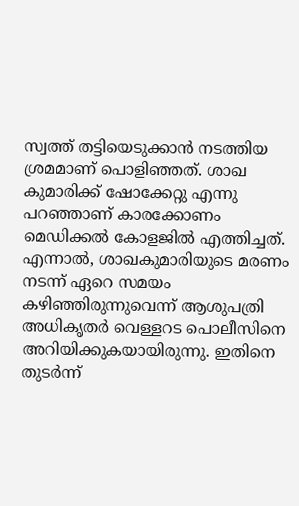സ്വത്ത് തട്ടിയെടുക്കാൻ നടത്തിയ ശ്രമമാണ് പൊളിഞ്ഞത്. ശാഖ കുമാരിക്ക് ഷോക്കേറ്റു എന്നു പറഞ്ഞാണ് കാരക്കോണം മെഡിക്കല്‍ കോളജില്‍ എത്തിച്ചത്. എന്നാല്‍, ശാഖകുമാരിയുടെ മരണം നടന്ന് ഏറെ സമയം കഴിഞ്ഞിരുന്നുവെന്ന് ആശുപത്രി അധികൃതർ വെള്ളറട പൊലീസിനെ അറിയിക്കുകയായിരുന്നു. ഇതിനെ തുടർന്ന്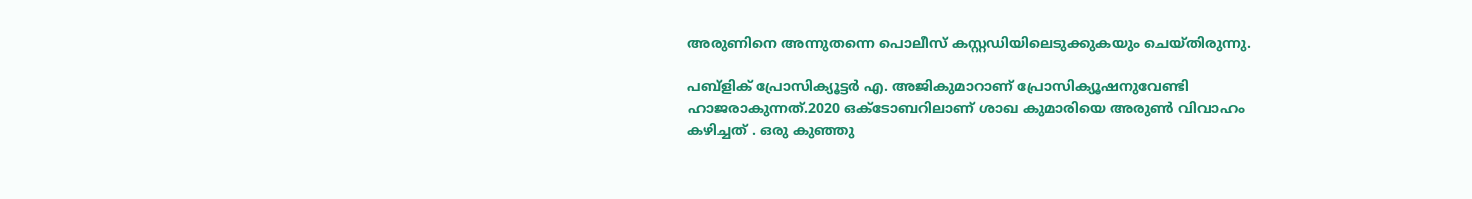അരുണിനെ അന്നുതന്നെ പൊലീസ് കസ്റ്റഡിയിലെടുക്കുകയും ചെയ്തിരുന്നു.

പബ്‌ളിക് പ്രോസിക്യൂട്ടർ എ. അജികുമാറാണ് പ്രോസിക്യൂഷനുവേണ്ടി ഹാജരാകുന്നത്.2020 ഒക്ടോബറിലാണ് ശാഖ കുമാരിയെ അരുണ്‍ വിവാഹം കഴിച്ചത് . ഒരു കുഞ്ഞു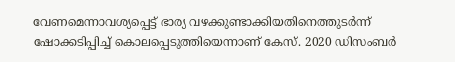വേണമെന്നാവശ്യപ്പെട്ട് ഭാര്യ വഴക്കുണ്ടാക്കിയതിനെത്തുടർന്ന് ഷോക്കടിപ്പിച്ച്‌ കൊലപ്പെടുത്തിയെന്നാണ് കേസ്. 2020 ഡിസംബർ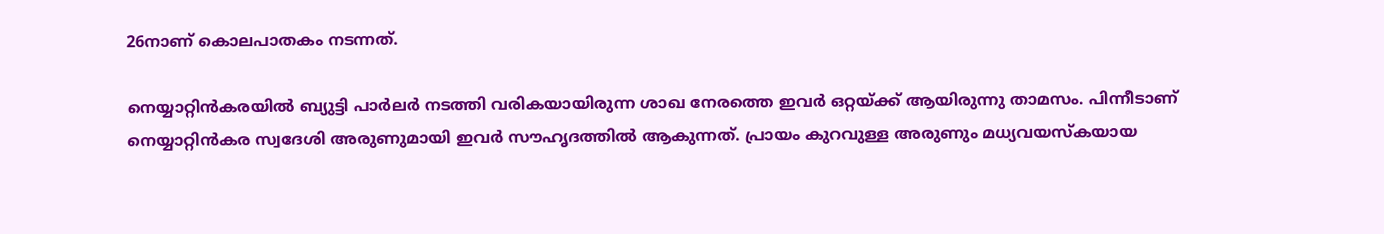26നാണ് കൊലപാതകം നടന്നത്.

നെയ്യാറ്റിൻകരയില്‍ ബ്യുട്ടി പാർലർ നടത്തി വരികയായിരുന്ന ശാഖ നേരത്തെ ഇവർ ഒറ്റയ്ക്ക് ആയിരുന്നു താമസം. പിന്നീടാണ് നെയ്യാറ്റിൻകര സ്വദേശി അരുണുമായി ഇവർ സൗഹൃദത്തില്‍ ആകുന്നത്. പ്രായം കുറവുള്ള അരുണും മധ്യവയസ്കയായ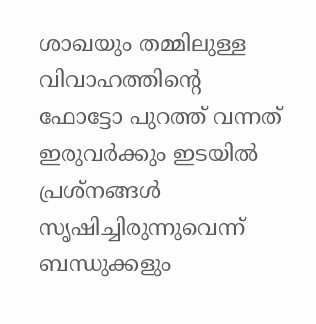ശാഖയും തമ്മിലുള്ള വിവാഹത്തിന്റെ ഫോട്ടോ പുറത്ത് വന്നത് ഇരുവർക്കും ഇടയില്‍ പ്രശ്നങ്ങള്‍ സൃഷിച്ചിരുന്നുവെന്ന് ബന്ധുക്കളും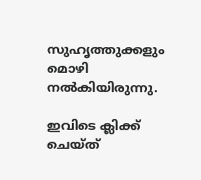സുഹൃത്തുക്കളും മൊഴി നല്‍കിയിരുന്നു.

ഇവിടെ ക്ലിക്ക് ചെയ്ത്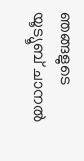ഞങ്ങളുടെ യൂട്യൂബ് ചാനൽ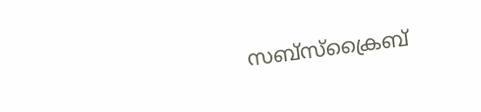സബ്സ്ക്രൈബ്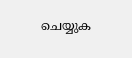ചെയ്യുക